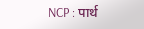NCP : पार्थ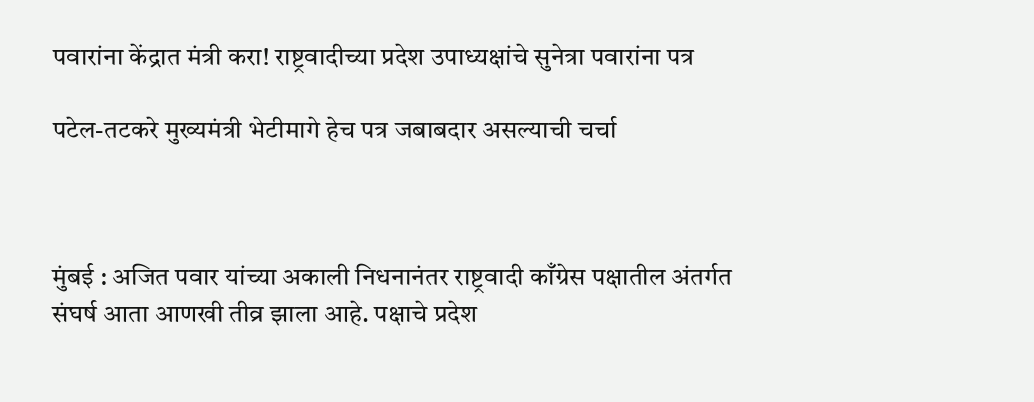पवारांना केंद्रात मंत्री करा! राष्ट्रवादीच्या प्रदेश उपाध्यक्षांचे सुनेत्रा पवारांना पत्र

पटेल-तटकरे मुख्यमंत्री भेटीमागे हेच पत्र जबाबदार असल्याची चर्चा



मुंबई : अजित पवार यांच्या अकाली निधनानंतर राष्ट्रवादी काँग्रेस पक्षातील अंतर्गत संघर्ष आता आणखी तीव्र झाला आहे. पक्षाचे प्रदेश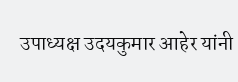उपाध्यक्ष उदयकुमार आहेर यांनी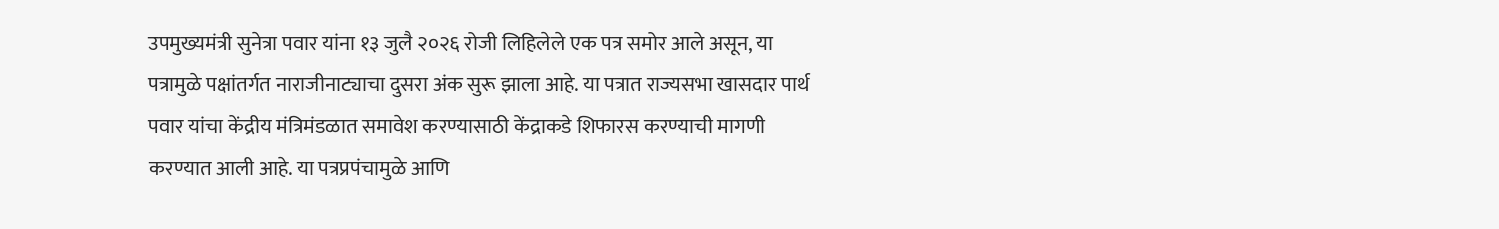उपमुख्यमंत्री सुनेत्रा पवार यांना १३ जुलै २०२६ रोजी लिहिलेले एक पत्र समोर आले असून, या पत्रामुळे पक्षांतर्गत नाराजीनाट्याचा दुसरा अंक सुरू झाला आहे. या पत्रात राज्यसभा खासदार पार्थ पवार यांचा केंद्रीय मंत्रिमंडळात समावेश करण्यासाठी केंद्राकडे शिफारस करण्याची मागणी करण्यात आली आहे. या पत्रप्रपंचामुळे आणि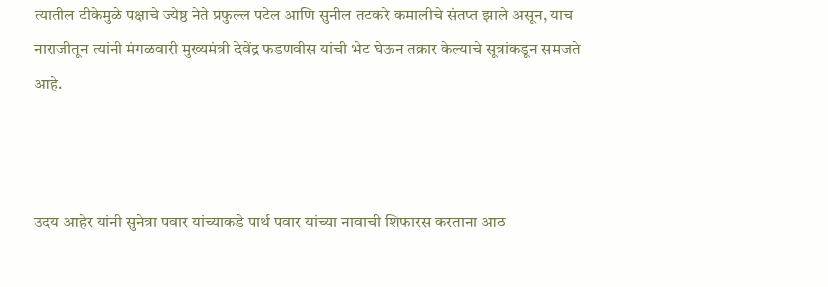त्यातील टीकेमुळे पक्षाचे ज्येष्ठ नेते प्रफुल्ल पटेल आणि सुनील तटकरे कमालीचे संतप्त झाले असून, याच नाराजीतून त्यांनी मंगळवारी मुख्यमंत्री देवेंद्र फडणवीस यांची भेट घेऊन तक्रार केल्याचे सूत्रांकडून समजते आहे.



उदय आहेर यांनी सुनेत्रा पवार यांच्याकडे पार्थ पवार यांच्या नावाची शिफारस करताना आठ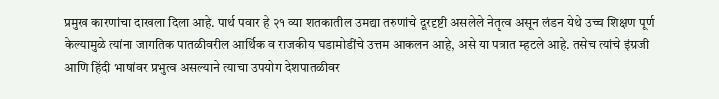प्रमुख कारणांचा दाखला दिला आहे. पार्थ पवार हे २१ व्या शतकातील उमद्या तरुणांचे दूरदृष्टी असलेले नेतृत्व असून लंडन येथे उच्च शिक्षण पूर्ण केल्यामुळे त्यांना जागतिक पातळीवरील आर्थिक व राजकीय घडामोडींचे उत्तम आकलन आहे, असे या पत्रात म्हटले आहे. तसेच त्यांचे इंग्रजी आणि हिंदी भाषांवर प्रभुत्व असल्याने त्याचा उपयोग देशपातळीवर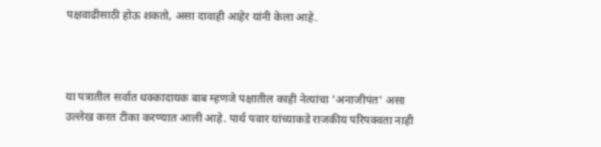पक्षवाढीसाठी होऊ शकतो, असा दावाही आहेर यांनी केला आहे.



या पत्रातील सर्वात धक्कादायक बाब म्हणजे पक्षातील काही नेत्यांचा 'अनाजीपंत' असा उल्लेख करत टीका करण्यात आली आहे. पार्थ पवार यांच्याकडे राजकीय परिपक्वता नाही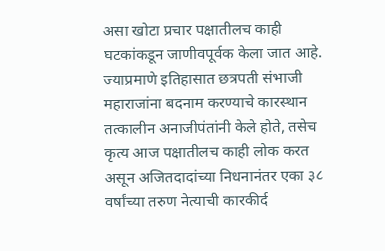असा खोटा प्रचार पक्षातीलच काही घटकांकडून जाणीवपूर्वक केला जात आहे. ज्याप्रमाणे इतिहासात छत्रपती संभाजी महाराजांना बदनाम करण्याचे कारस्थान तत्कालीन अनाजीपंतांनी केले होते, तसेच कृत्य आज पक्षातीलच काही लोक करत असून अजितदादांच्या निधनानंतर एका ३८ वर्षांच्या तरुण नेत्याची कारकीर्द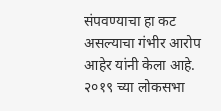संपवण्याचा हा कट असल्याचा गंभीर आरोप आहेर यांनी केला आहे. २०१९ च्या लोकसभा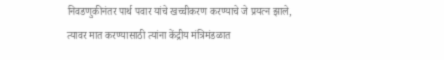निवडणुकीनंतर पार्थ पवार यांचे खच्चीकरण करण्याचे जे प्रयत्न झाले, त्यावर मात करण्यासाठी त्यांना केंद्रीय मंत्रिमंडळात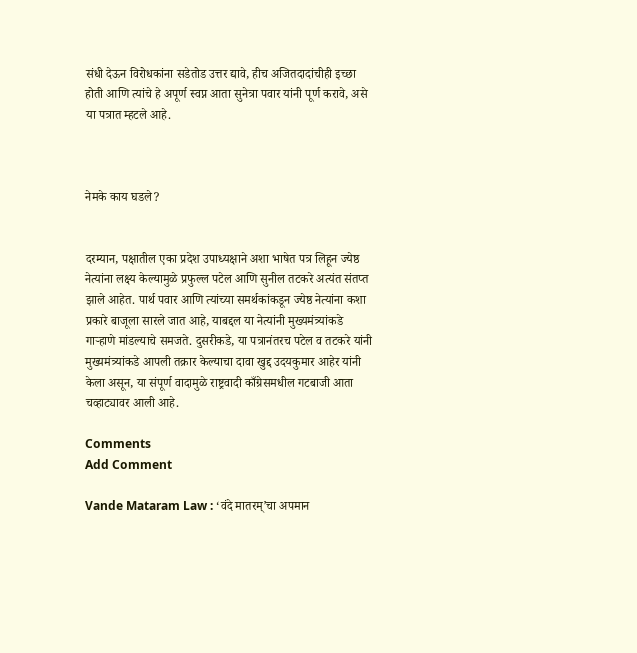संधी देऊन विरोधकांना सडेतोड उत्तर द्यावे, हीच अजितदादांचीही इच्छा होती आणि त्यांचे हे अपूर्ण स्वप्न आता सुनेत्रा पवार यांनी पूर्ण करावे, असे या पत्रात म्हटले आहे.



नेमके काय घडले?


दरम्यान, पक्षातील एका प्रदेश उपाध्यक्षाने अशा भाषेत पत्र लिहून ज्येष्ठ नेत्यांना लक्ष्य केल्यामुळे प्रफुल्ल पटेल आणि सुनील तटकरे अत्यंत संतप्त झाले आहेत. पार्थ पवार आणि त्यांच्या समर्थकांकडून ज्येष्ठ नेत्यांना कशा प्रकारे बाजूला सारले जात आहे, याबद्दल या नेत्यांनी मुख्यमंत्र्यांकडे गाऱ्हाणे मांडल्याचे समजते. दुसरीकडे, या पत्रानंतरच पटेल व तटकरे यांनी मुख्यमंत्र्यांकडे आपली तक्रार केल्याचा दावा खुद्द उदयकुमार आहेर यांनी केला असून, या संपूर्ण वादामुळे राष्ट्रवादी काँग्रेसमधील गटबाजी आता चव्हाट्यावर आली आहे.

Comments
Add Comment

Vande Mataram Law : ‘वंदे मातरम्’चा अपमान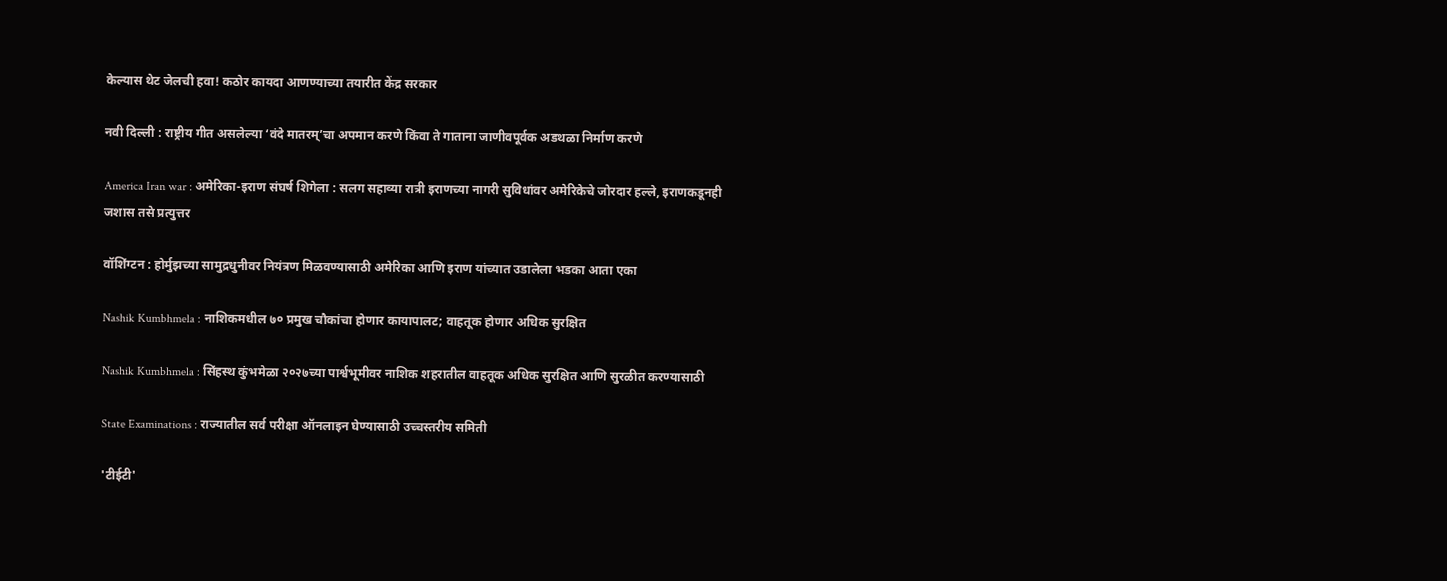केल्यास थेट जेलची हवा! कठोर कायदा आणण्याच्या तयारीत केंद्र सरकार

नवी दिल्ली : राष्ट्रीय गीत असलेल्या ‘वंदे मातरम्’चा अपमान करणे किंवा ते गाताना जाणीवपूर्वक अडथळा निर्माण करणे

America Iran war : अमेरिका-इराण संघर्ष शिगेला : सलग सहाव्या रात्री इराणच्या नागरी सुविधांवर अमेरिकेचे जोरदार हल्ले, इराणकडूनही जशास तसे प्रत्युत्तर

वॉशिंग्टन : होर्मुझच्या सामुद्रधुनीवर नियंत्रण मिळवण्यासाठी अमेरिका आणि इराण यांच्यात उडालेला भडका आता एका

Nashik Kumbhmela : नाशिकमधील ७० प्रमुख चौकांचा होणार कायापालट; वाहतूक होणार अधिक सुरक्षित

Nashik Kumbhmela : सिंहस्थ कुंभमेळा २०२७च्या पार्श्वभूमीवर नाशिक शहरातील वाहतूक अधिक सुरक्षित आणि सुरळीत करण्यासाठी

State Examinations : राज्यातील सर्व परीक्षा ऑनलाइन घेण्यासाठी उच्चस्तरीय समिती

'टीईटी'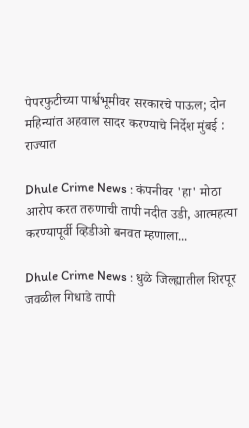पेपरफुटीच्या पार्श्वभूमीवर सरकारचे पाऊल; दोन महिन्यांत अहवाल सादर करण्याचे निर्देश मुंबई : राज्यात

Dhule Crime News : कंपनीवर 'हा' मोठा आरोप करत तरुणाची तापी नदीत उडी, आत्महत्या करण्यापूर्वी व्हिडीओ बनवत म्हणाला...

Dhule Crime News : धुळे जिल्ह्यातील शिरपूर जवळील गिधाडे तापी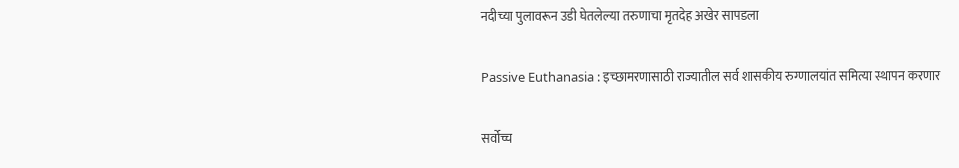नदीच्या पुलावरून उडी घेतलेल्या तरुणाचा मृतदेह अखेर सापडला

Passive Euthanasia : इच्छामरणासाठी राज्यातील सर्व शासकीय रुग्णालयांत समित्या स्थापन करणार

सर्वोच्च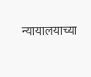न्यायालयाच्या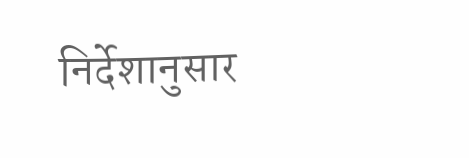निर्देशानुसार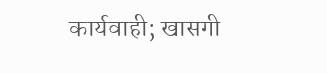कार्यवाही; खासगी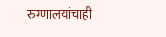रुग्णालयांचाही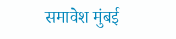समावेश मुंबई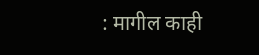: मागील काही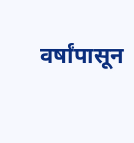वर्षांपासून